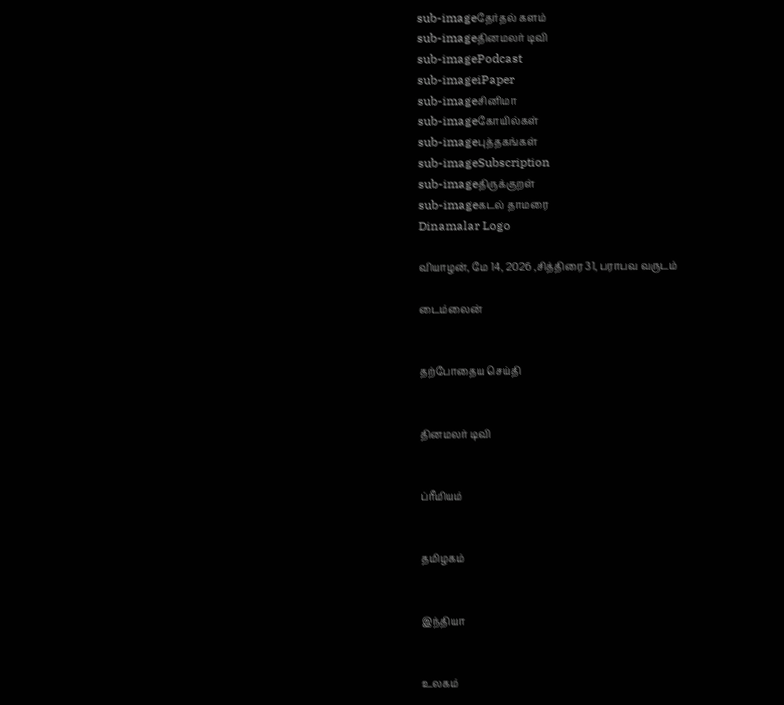sub-imageதேர்தல் களம்
sub-imageதினமலர் டிவி
sub-imagePodcast
sub-imageiPaper
sub-imageசினிமா
sub-imageகோயில்கள்
sub-imageபுத்தகங்கள்
sub-imageSubscription
sub-imageதிருக்குறள்
sub-imageகடல் தாமரை
Dinamalar Logo

வியாழன், மே 14, 2026 ,சித்திரை 31, பராபவ வருடம்

டைம்லைன்


தற்போதைய செய்தி


தினமலர் டிவி


ப்ரீமியம்


தமிழகம்


இந்தியா


உலகம்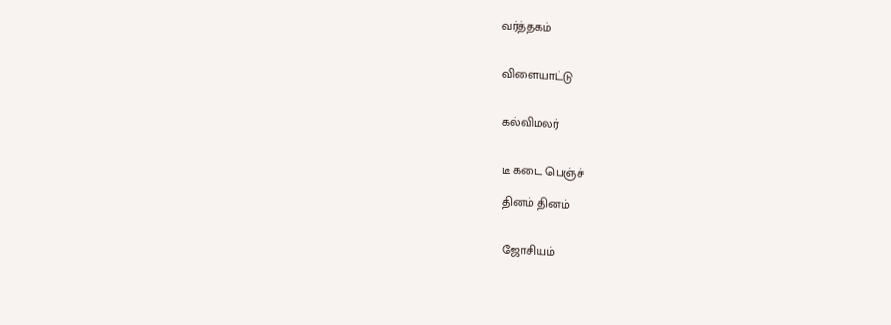வர்த்தகம்


விளையாட்டு


கல்விமலர்


டீ கடை பெஞ்ச்

தினம் தினம்


ஜோசியம்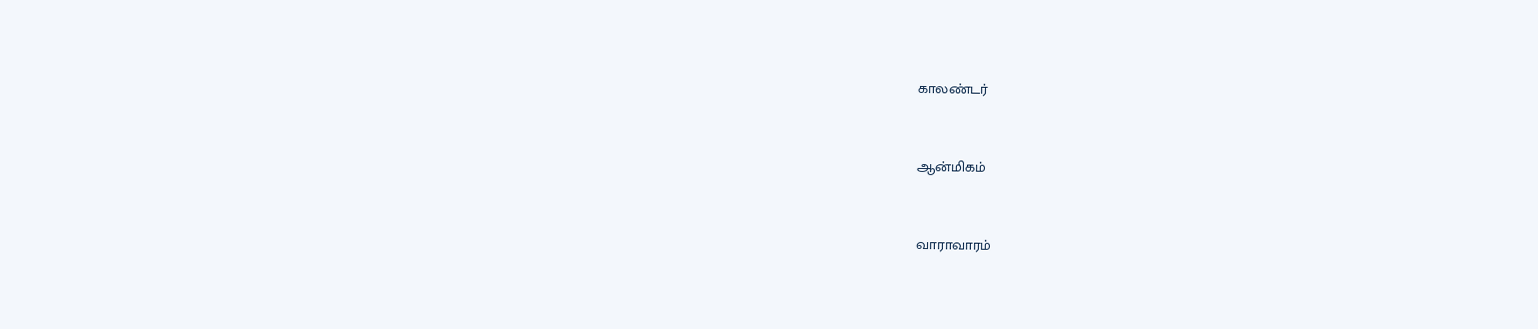காலண்டர்


ஆன்மிகம்


வாராவாரம்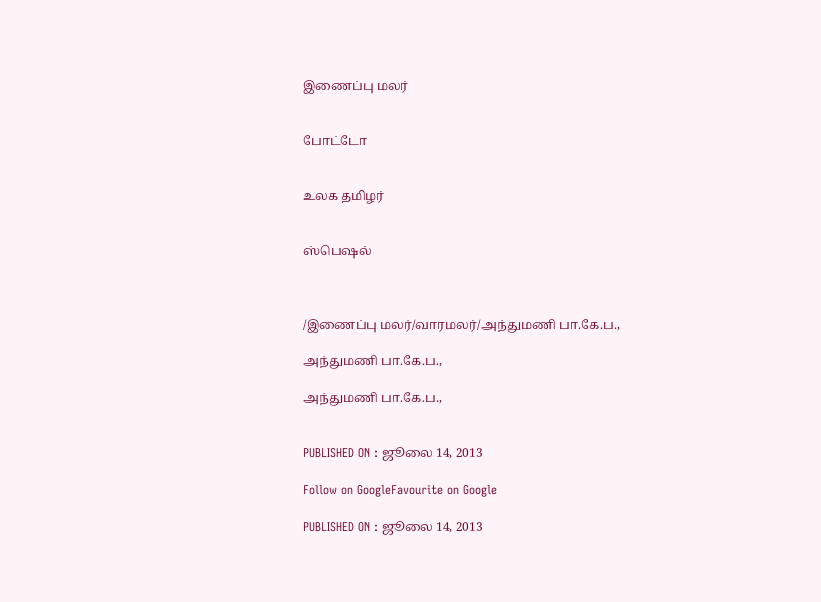இணைப்பு மலர்


போட்டோ


உலக தமிழர்


ஸ்பெஷல்



/இணைப்பு மலர்/வாரமலர்/அந்துமணி பா.கே.ப.,

அந்துமணி பா.கே.ப.,

அந்துமணி பா.கே.ப.,


PUBLISHED ON : ஜூலை 14, 2013

Follow on GoogleFavourite on Google

PUBLISHED ON : ஜூலை 14, 2013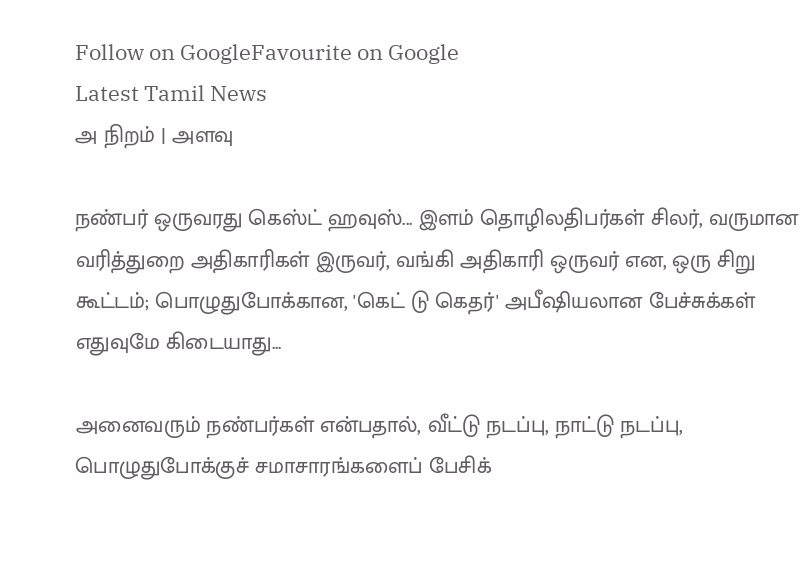Follow on GoogleFavourite on Google
Latest Tamil News
அ நிறம் | அளவு

நண்பர் ஒருவரது கெஸ்ட் ஹவுஸ்... இளம் தொழிலதிபர்கள் சிலர், வருமான வரித்துறை அதிகாரிகள் இருவர், வங்கி அதிகாரி ஒருவர் என, ஒரு சிறு கூட்டம்; பொழுதுபோக்கான, 'கெட் டு கெதர்' அபீஷியலான பேச்சுக்கள் எதுவுமே கிடையாது...

அனைவரும் நண்பர்கள் என்பதால், வீட்டு நடப்பு, நாட்டு நடப்பு, பொழுதுபோக்குச் சமாசாரங்களைப் பேசிக்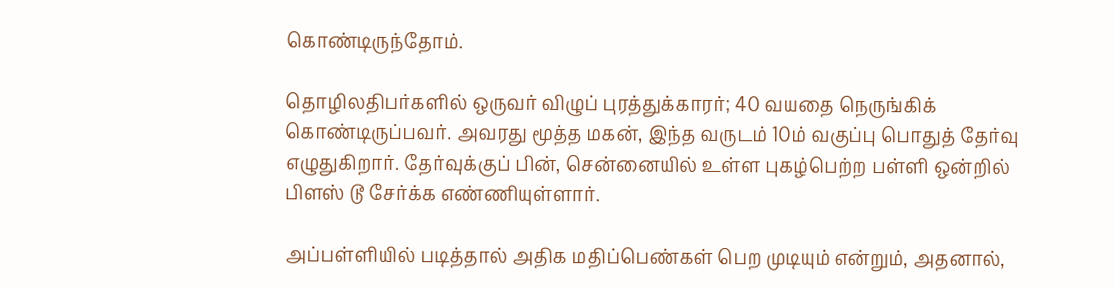கொண்டிருந்தோம்.

தொழிலதிபர்களில் ஒருவர் விழுப் புரத்துக்காரர்; 40 வயதை நெருங்கிக் கொண்டிருப்பவர். அவரது மூத்த மகன், இந்த வருடம் 10ம் வகுப்பு பொதுத் தேர்வு எழுதுகிறார். தேர்வுக்குப் பின், சென்னையில் உள்ள புகழ்பெற்ற பள்ளி ஒன்றில் பிளஸ் டூ சேர்க்க எண்ணியுள்ளார்.

அப்பள்ளியில் படித்தால் அதிக மதிப்பெண்கள் பெற முடியும் என்றும், அதனால்,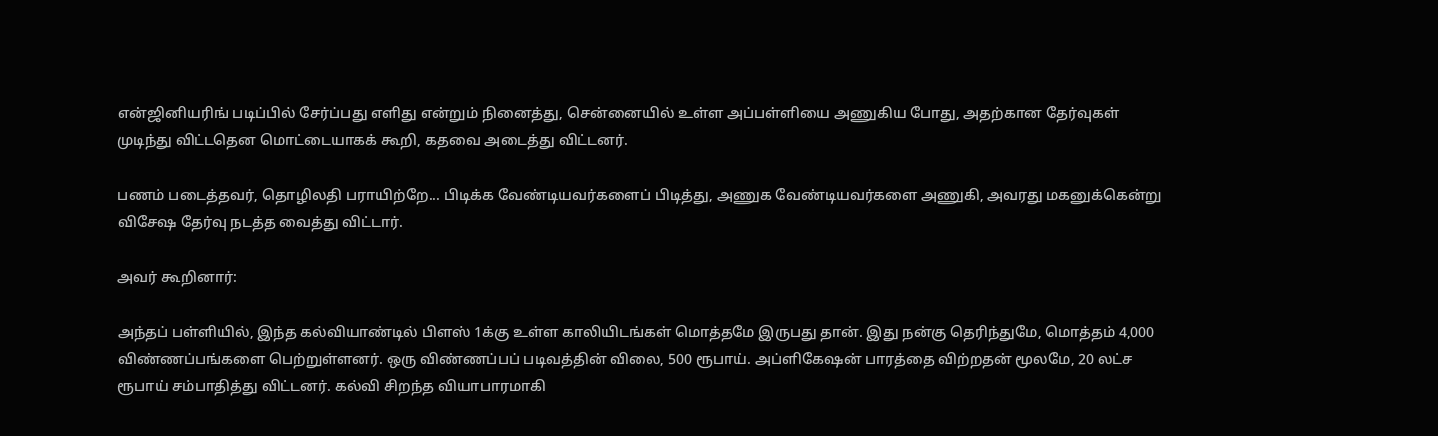என்ஜினியரிங் படிப்பில் சேர்ப்பது எளிது என்றும் நினைத்து, சென்னையில் உள்ள அப்பள்ளியை அணுகிய போது, அதற்கான தேர்வுகள் முடிந்து விட்டதென மொட்டையாகக் கூறி, கதவை அடைத்து விட்டனர்.

பணம் படைத்தவர், தொழிலதி பராயிற்றே... பிடிக்க வேண்டியவர்களைப் பிடித்து, அணுக வேண்டியவர்களை அணுகி, அவரது மகனுக்கென்று விசேஷ தேர்வு நடத்த வைத்து விட்டார்.

அவர் கூறினார்:

அந்தப் பள்ளியில், இந்த கல்வியாண்டில் பிளஸ் 1க்கு உள்ள காலியிடங்கள் மொத்தமே இருபது தான். இது நன்கு தெரிந்துமே, மொத்தம் 4,000 விண்ணப்பங்களை பெற்றுள்ளனர். ஒரு விண்ணப்பப் படிவத்தின் விலை, 500 ரூபாய். அப்ளிகேஷன் பாரத்தை விற்றதன் மூலமே, 20 லட்ச ரூபாய் சம்பாதித்து விட்டனர். கல்வி சிறந்த வியாபாரமாகி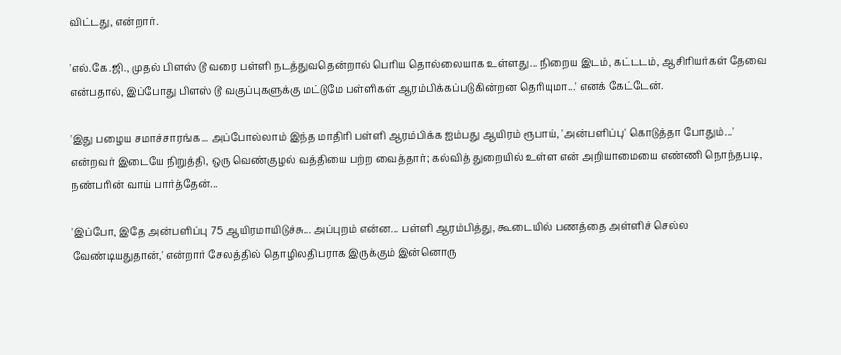விட்டது, என்றார்.

'எல்.கே.ஜி., முதல் பிளஸ் டூ வரை பள்ளி நடத்துவதென்றால் பெரிய தொல்லையாக உள்ளது... நிறைய இடம், கட்டடம், ஆசிரியர்கள் தேவை என்பதால், இப்போது பிளஸ் டூ வகுப்புகளுக்கு மட்டுமே பள்ளிகள் ஆரம்பிக்கப்படுகின்றன தெரியுமா...' எனக் கேட்டேன்.

'இது பழைய சமாச்சாரங்க... அப்போல்லாம் இந்த மாதிரி பள்ளி ஆரம்பிக்க ஐம்பது ஆயிரம் ரூபாய், 'அன்பளிப்பு' கொடுத்தா போதும்...' என்றவர் இடையே நிறுத்தி, ஒரு வெண்குழல் வத்தியை பற்ற வைத்தார்; கல்வித் துறையில் உள்ள என் அறியாமையை எண்ணி நொந்தபடி, நண்பரின் வாய் பார்த்தேன்...

'இப்போ, இதே அன்பளிப்பு 75 ஆயிரமாயிடுச்சு... அப்புறம் என்ன... பள்ளி ஆரம்பித்து, கூடையில் பணத்தை அள்ளிச் செல்ல வேண்டியதுதான்,' என்றார் சேலத்தில் தொழிலதிபராக இருக்கும் இன்னொரு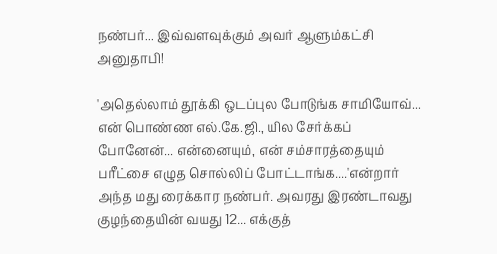நண்பர்... இவ்வளவுக்கும் அவர் ஆளும்கட்சி அனுதாபி!

'அதெல்லாம் தூக்கி ஒடப்புல போடுங்க சாமியோவ்... என் பொண்ண எல்.கே.ஜி., யில சேர்க்கப் போனேன்... என்னையும், என் சம்சாரத்தையும் பரீட்சை எழுத சொல்லிப் போட்டாங்க....'என்றார் அந்த மது ரைக்கார நண்பர். அவரது இரண்டாவது குழந்தையின் வயது 12... எக்குத்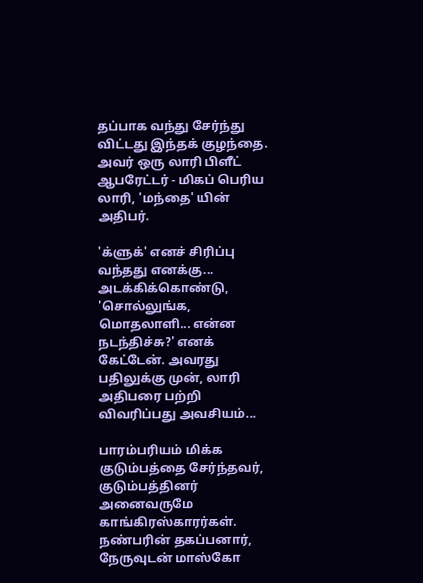தப்பாக வந்து சேர்ந்து விட்டது இந்தக் குழந்தை. அவர் ஒரு லாரி பிளீட் ஆபரேட்டர் - மிகப் பெரிய லாரி, 'மந்தை' யின் அதிபர்.

'க்ளுக்' எனச் சிரிப்பு வந்தது எனக்கு... அடக்கிக்கொண்டு, 'சொல்லுங்க, மொதலாளி... என்ன நடந்திச்சு?' எனக் கேட்டேன். அவரது பதிலுக்கு முன், லாரி அதிபரை பற்றி விவரிப்பது அவசியம்...

பாரம்பரியம் மிக்க குடும்பத்தை சேர்ந்தவர், குடும்பத்தினர் அனைவருமே காங்கிரஸ்காரர்கள். நண்பரின் தகப்பனார், நேருவுடன் மாஸ்கோ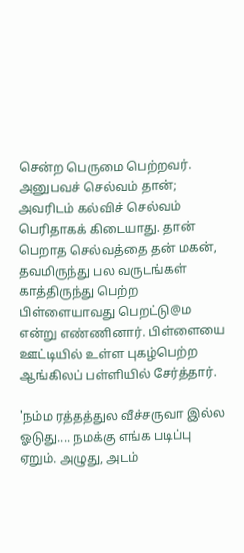சென்ற பெருமை பெற்றவர். அனுபவச் செல்வம் தான்; அவரிடம் கல்விச் செல்வம் பெரிதாகக் கிடையாது. தான் பெறாத செல்வத்தை தன் மகன், தவமிருந்து பல வருடங்கள் காத்திருந்து பெற்ற பிள்ளையாவது பெறட்டு@ம என்று எண்ணினார். பிள்ளையை ஊட்டியில் உள்ள புகழ்பெற்ற ஆங்கிலப் பள்ளியில் சேர்த்தார்.

'நம்ம ரத்தத்துல வீச்சருவா இல்ல ஓடுது.... நமக்கு எங்க படிப்பு ஏறும். அழுது, அடம்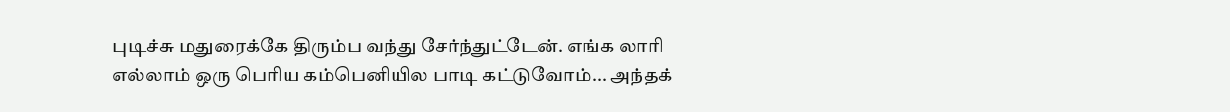புடிச்சு மதுரைக்கே திரும்ப வந்து சேர்ந்துட்டேன். எங்க லாரி எல்லாம் ஒரு பெரிய கம்பெனியில பாடி கட்டுவோம்... அந்தக்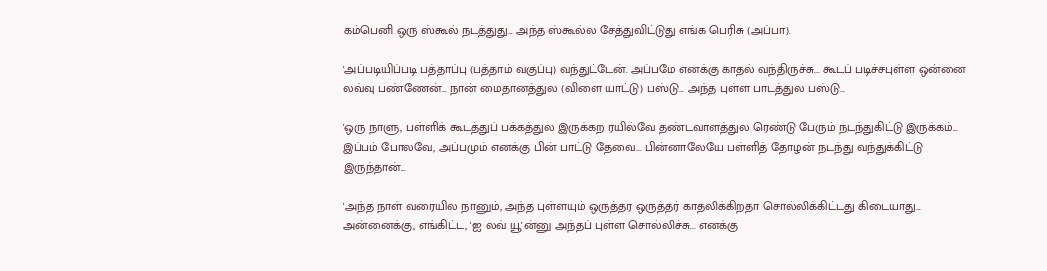கம்பெனி ஒரு ஸ்கூல் நடத்துது... அந்த ஸ்கூல்ல சேத்துவிட்டுது எங்க பெரிசு (அப்பா).

'அப்படியிப்படி பத்தாப்பு (பத்தாம் வகுப்பு) வந்துட்டேன். அப்பமே எனக்கு காதல் வந்திருச்சு... கூடப் படிச்சபுள்ள ஒன்னை லவ்வு பண்ணேன்... நான் மைதானத்துல (விளை யாட்டு) பஸ்டு... அந்த புள்ள பாடத்துல பஸ்டு...

'ஒரு நாளு, பள்ளிக் கூடத்துப் பக்கத்துல இருக்கற ரயில்வே தண்டவாளத்துல ரெண்டு பேரும் நடந்துகிட்டு இருக்கம்... இப்பம் போலவே, அப்பமும் எனக்கு பின் பாட்டு தேவை... பின்னாலேயே பள்ளித் தோழன் நடந்து வந்துக்கிட்டு இருந்தான்...

'அந்த நாள் வரையில நானும், அந்த புள்ளயும் ஒருத்தர ஒருத்தர் காதலிக்கிறதா சொல்லிக்கிட்டது கிடையாது... அன்னைக்கு, எங்கிட்ட, 'ஐ லவ் யூ'ன்னு அந்தப் புள்ள சொல்லிச்சு... எனக்கு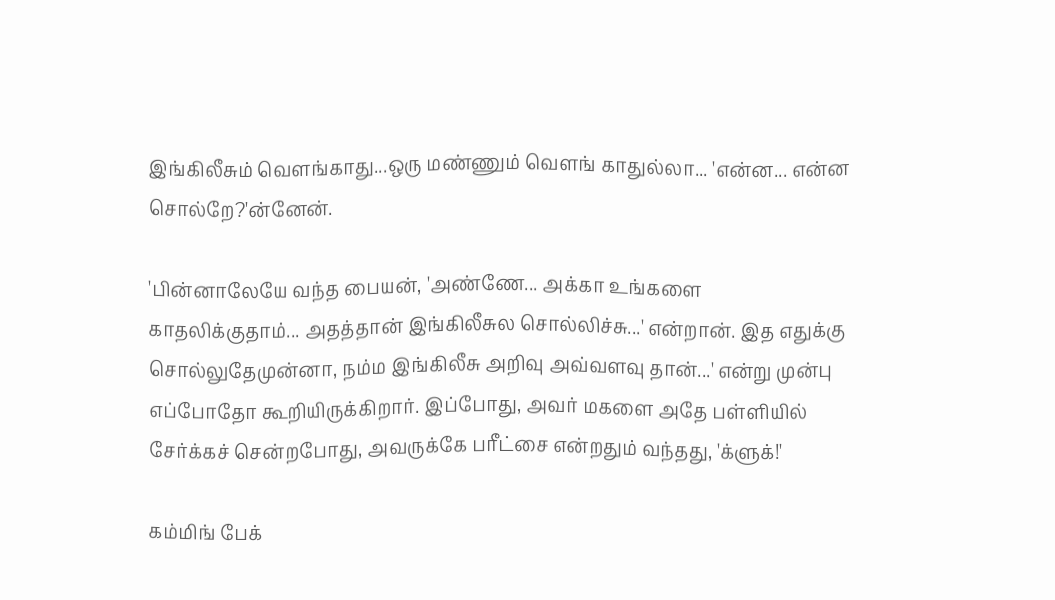இங்கிலீசும் வெளங்காது...ஒரு மண்ணும் வெளங் காதுல்லா... 'என்ன... என்ன சொல்றே?'ன்னேன்.

'பின்னாலேயே வந்த பையன், 'அண்ணே... அக்கா உங்களை காதலிக்குதாம்... அதத்தான் இங்கிலீசுல சொல்லிச்சு...' என்றான். இத எதுக்கு சொல்லுதேமுன்னா, நம்ம இங்கிலீசு அறிவு அவ்வளவு தான்...' என்று முன்பு எப்போதோ கூறியிருக்கிறார். இப்போது, அவர் மகளை அதே பள்ளியில் சேர்க்கச் சென்றபோது, அவருக்கே பரீட்சை என்றதும் வந்தது, 'க்ளுக்!'

கம்மிங் பேக்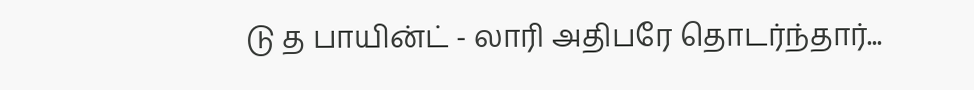டு த பாயின்ட் - லாரி அதிபரே தொடர்ந்தார்...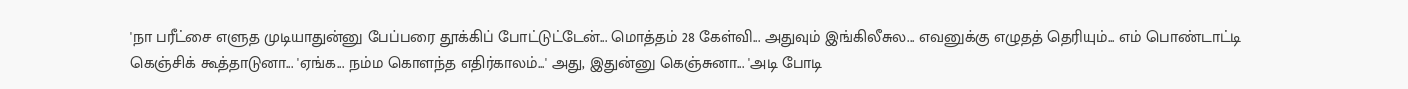'நா பரீட்சை எளுத முடியாதுன்னு பேப்பரை தூக்கிப் போட்டுட்டேன்... மொத்தம் 28 கேள்வி... அதுவும் இங்கிலீசுல... எவனுக்கு எழுதத் தெரியும்... எம் பொண்டாட்டி கெஞ்சிக் கூத்தாடுனா... 'ஏங்க... நம்ம கொளந்த எதிர்காலம்...' அது, இதுன்னு கெஞ்சுனா... 'அடி போடி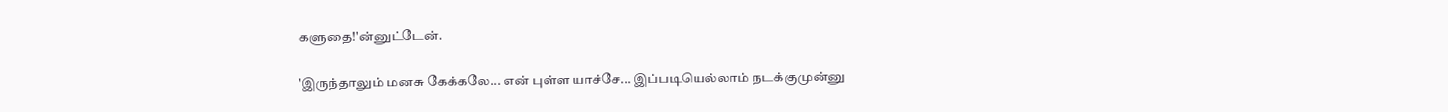களுதை!'ன்னுட்டேன்.

'இருந்தாலும் மனசு கேக்கலே... என் புள்ள யாச்சே... இப்படியெல்லாம் நடக்குமுன்னு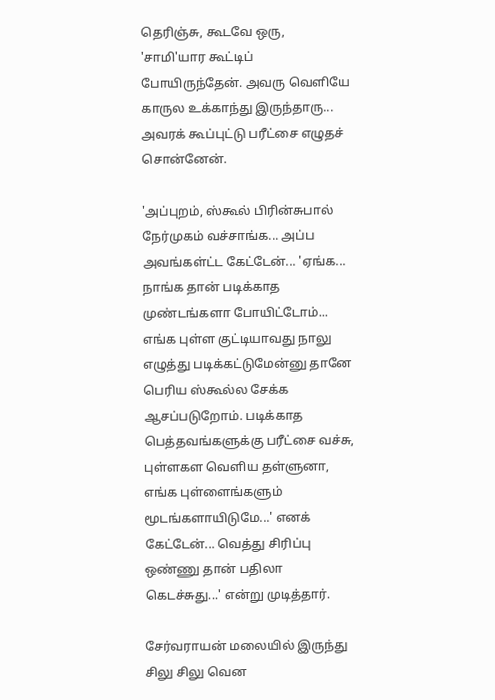தெரிஞ்சு, கூடவே ஒரு, 'சாமி'யார கூட்டிப் போயிருந்தேன். அவரு வெளியே காருல உக்காந்து இருந்தாரு... அவரக் கூப்புட்டு பரீட்சை எழுதச் சொன்னேன்.

'அப்புறம், ஸ்கூல் பிரின்சுபால் நேர்முகம் வச்சாங்க... அப்ப அவங்கள்ட்ட கேட்டேன்... 'ஏங்க... நாங்க தான் படிக்காத முண்டங்களா போயிட்டோம்... எங்க புள்ள குட்டியாவது நாலு எழுத்து படிக்கட்டுமேன்னு தானே பெரிய ஸ்கூல்ல சேக்க ஆசப்படுறோம். படிக்காத பெத்தவங்களுக்கு பரீட்சை வச்சு, புள்ளகள வெளிய தள்ளுனா, எங்க புள்ளைங்களும் மூடங்களாயிடுமே...' எனக் கேட்டேன்... வெத்து சிரிப்பு ஒண்ணு தான் பதிலா கெடச்சுது...' என்று முடித்தார்.

சேர்வராயன் மலையில் இருந்து சிலு சிலு வென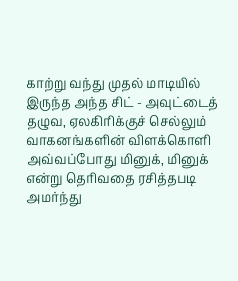காற்று வந்து முதல் மாடியில் இருந்த அந்த சிட் - அவுட்டைத் தழுவ, ஏலகிரிக்குச் செல்லும் வாகனங்களின் விளக்கொளி அவ்வப்போது மினுக், மினுக் என்று தெரிவதை ரசித்தபடி அமர்ந்து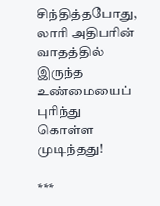சிந்தித்தபோது, லாரி அதிபரின் வாதத்தில் இருந்த உண்மையைப் புரிந்து கொள்ள முடிந்தது!

***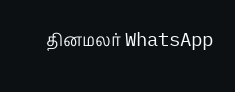தினமலர் WhatsApp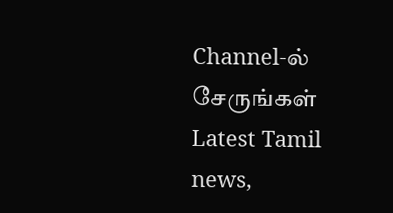Channel-ல் சேருங்கள்
Latest Tamil news,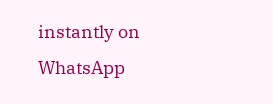instantly on WhatsApp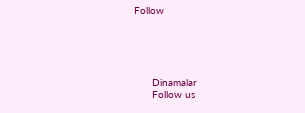Follow





      Dinamalar
      Follow us